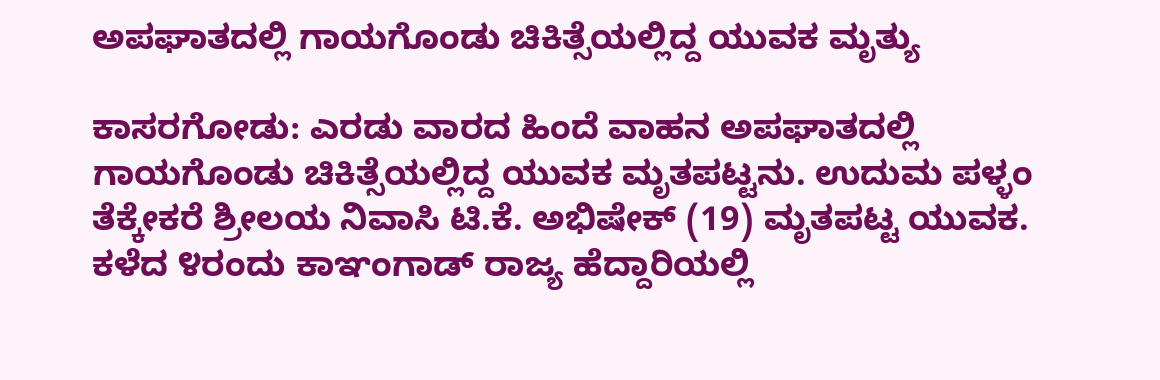ಅಪಘಾತದಲ್ಲಿ ಗಾಯಗೊಂಡು ಚಿಕಿತ್ಸೆಯಲ್ಲಿದ್ದ ಯುವಕ ಮೃತ್ಯು

ಕಾಸರಗೋಡು: ಎರಡು ವಾರದ ಹಿಂದೆ ವಾಹನ ಅಪಘಾತದಲ್ಲಿ ಗಾಯಗೊಂಡು ಚಿಕಿತ್ಸೆಯಲ್ಲಿದ್ದ ಯುವಕ ಮೃತಪಟ್ಟನು. ಉದುಮ ಪಳ್ಳಂ ತೆಕ್ಕೇಕರೆ ಶ್ರೀಲಯ ನಿವಾಸಿ ಟಿ.ಕೆ. ಅಭಿಷೇಕ್ (19) ಮೃತಪಟ್ಟ ಯುವಕ. ಕಳೆದ ೪ರಂದು ಕಾಞಂಗಾಡ್ ರಾಜ್ಯ ಹೆದ್ದಾರಿಯಲ್ಲಿ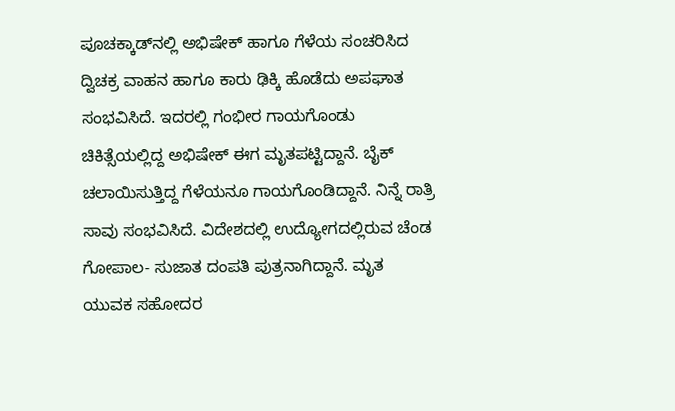ಪೂಚಕ್ಕಾಡ್‌ನಲ್ಲಿ ಅಭಿಷೇಕ್ ಹಾಗೂ ಗೆಳೆಯ ಸಂಚರಿಸಿದ ದ್ವಿಚಕ್ರ ವಾಹನ ಹಾಗೂ ಕಾರು ಢಿಕ್ಕಿ ಹೊಡೆದು ಅಪಘಾತ ಸಂಭವಿಸಿದೆ. ಇದರಲ್ಲಿ ಗಂಭೀರ ಗಾಯಗೊಂಡು ಚಿಕಿತ್ಸೆಯಲ್ಲಿದ್ದ ಅಭಿಷೇಕ್ ಈಗ ಮೃತಪಟ್ಟಿದ್ದಾನೆ. ಬೈಕ್ ಚಲಾಯಿಸುತ್ತಿದ್ದ ಗೆಳೆಯನೂ ಗಾಯಗೊಂಡಿದ್ದಾನೆ. ನಿನ್ನೆ ರಾತ್ರಿ ಸಾವು ಸಂಭವಿಸಿದೆ. ವಿದೇಶದಲ್ಲಿ ಉದ್ಯೋಗದಲ್ಲಿರುವ ಚೆಂಡ ಗೋಪಾಲ- ಸುಜಾತ ದಂಪತಿ ಪುತ್ರನಾಗಿದ್ದಾನೆ. ಮೃತ ಯುವಕ ಸಹೋದರ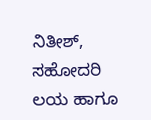ನಿತೀಶ್, ಸಹೋದರಿ ಲಯ ಹಾಗೂ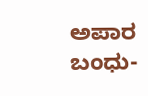ಅಪಾರ ಬಂಧು-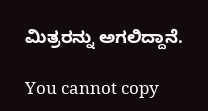ಮಿತ್ರರನ್ನು ಅಗಲಿದ್ದಾನೆ.

You cannot copy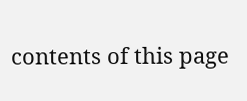contents of this page